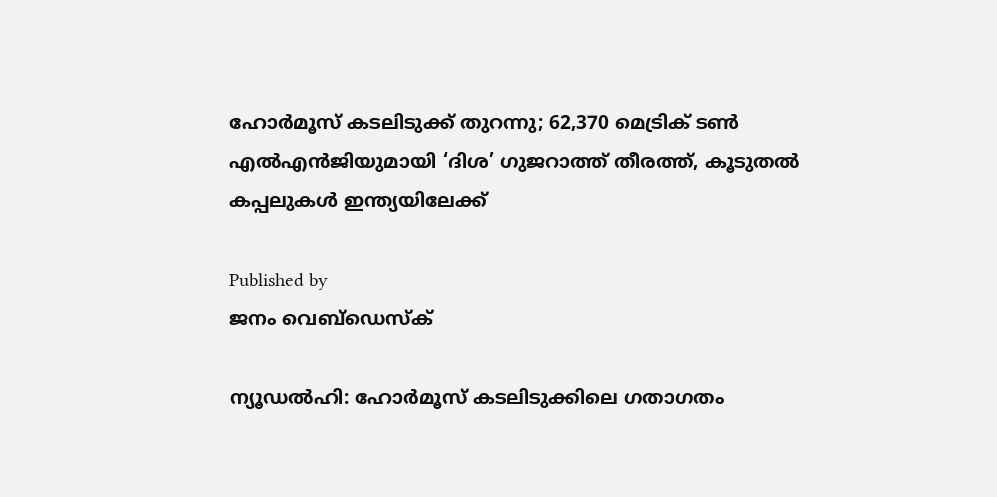ഹോര്‍മൂസ് കടലിടുക്ക് തുറന്നു; 62,370 മെട്രിക് ടണ്‍ എല്‍എന്‍ജിയുമായി ‘ദിശ’ ഗുജറാത്ത് തീരത്ത്, കൂടുതല്‍ കപ്പലുകള്‍ ഇന്ത്യയിലേക്ക്

Published by
ജനം വെബ്‌ഡെസ്ക്

ന്യൂഡല്‍ഹി: ഹോര്‍മൂസ് കടലിടുക്കിലെ ഗതാഗതം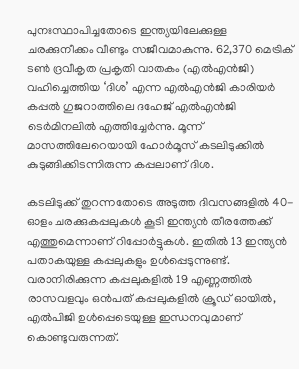പുനഃസ്ഥാപിച്ചതോടെ ഇന്ത്യയിലേക്കുള്ള ചരക്കുനീക്കം വീണ്ടും സജീവമാകുന്നു. 62,370 മെട്രിക് ടണ്‍ ദ്രവീകൃത പ്രകൃതി വാതകം (എല്‍എന്‍ജി) വഹിച്ചെത്തിയ ‘ദിശ’ എന്ന എല്‍എന്‍ജി കാരിയര്‍ കപ്പല്‍ ഗുജറാത്തിലെ ദഹേജ് എല്‍എന്‍ജി ടെര്‍മിനലില്‍ എത്തിച്ചേര്‍ന്നു. മൂന്ന് മാസത്തിലേറെയായി ഹോര്‍മൂസ് കടലിടുക്കില്‍ കുടുങ്ങിക്കിടന്നിരുന്ന കപ്പലാണ് ദിശ.

കടലിടുക്ക് തുറന്നതോടെ അടുത്ത ദിവസങ്ങളില്‍ 40-ഓളം ചരക്കുകപ്പലുകള്‍ കൂടി ഇന്ത്യന്‍ തീരത്തേക്ക് എത്തുമെന്നാണ് റിപ്പോര്‍ട്ടുകള്‍. ഇതില്‍ 13 ഇന്ത്യന്‍ പതാകയുള്ള കപ്പലുകളും ഉള്‍പ്പെടുന്നുണ്ട്. വരാനിരിക്കുന്ന കപ്പലുകളില്‍ 19 എണ്ണത്തില്‍ രാസവളവും ഒന്‍പത് കപ്പലുകളില്‍ ക്രൂഡ് ഓയില്‍, എല്‍പിജി ഉള്‍പ്പെടെയുള്ള ഇന്ധനവുമാണ് കൊണ്ടുവരുന്നത്.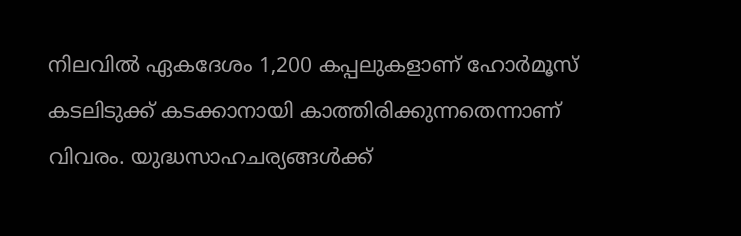നിലവില്‍ ഏകദേശം 1,200 കപ്പലുകളാണ് ഹോര്‍മൂസ് കടലിടുക്ക് കടക്കാനായി കാത്തിരിക്കുന്നതെന്നാണ് വിവരം. യുദ്ധസാഹചര്യങ്ങള്‍ക്ക്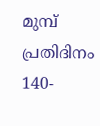മുമ്പ് പ്രതിദിനം 140-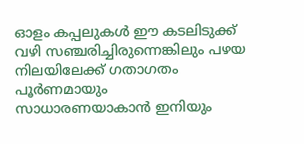ഓളം കപ്പലുകള്‍ ഈ കടലിടുക്ക് വഴി സഞ്ചരിച്ചിരുന്നെങ്കിലും പഴയ നിലയിലേക്ക് ഗതാഗതം പൂര്‍ണമായും സാധാരണയാകാന്‍ ഇനിയും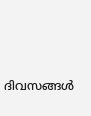ദിവസങ്ങള്‍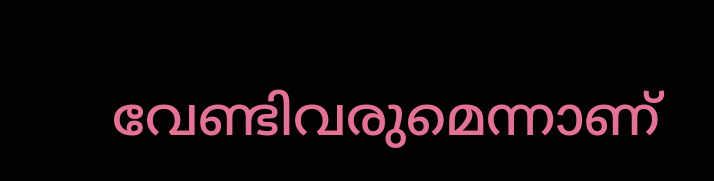വേണ്ടിവരുമെന്നാണ്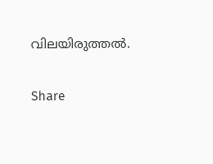വിലയിരുത്തല്‍.

Share